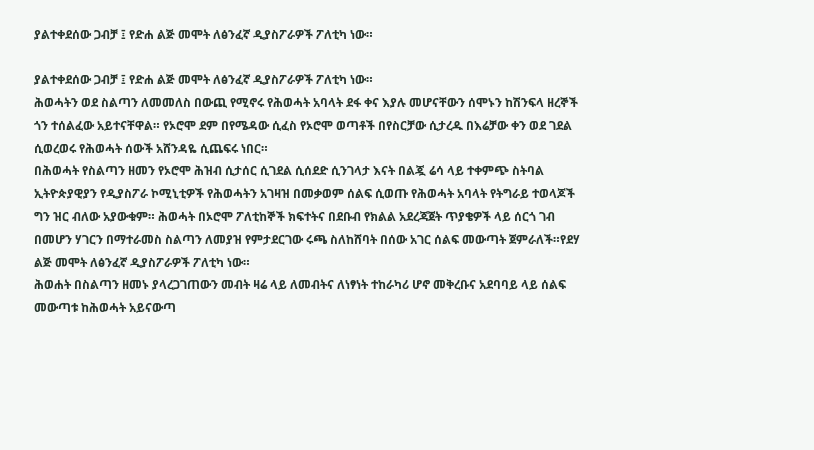ያልተቀደሰው ጋብቻ ፤ የድሐ ልጅ መሞት ለፅንፈኛ ዲያስፖራዎች ፖለቲካ ነው።

ያልተቀደሰው ጋብቻ ፤ የድሐ ልጅ መሞት ለፅንፈኛ ዲያስፖራዎች ፖለቲካ ነው።
ሕወሓትን ወደ ስልጣን ለመመለስ በውጪ የሚኖሩ የሕወሓት አባላት ደፋ ቀና እያሉ መሆናቸውን ሰሞኑን ከሽንፍላ ዘረኞች ጎን ተሰልፈው አይተናቸዋል። የኦሮሞ ደም በየሜዳው ሲፈስ የኦሮሞ ወጣቶች በየስርቻው ሲታረዱ በእሬቻው ቀን ወደ ገደል ሲወረወሩ የሕወሓት ሰውች አሸንዳዬ ሲጨፍሩ ነበር።
በሕወሓት የስልጣን ዘመን የኦሮሞ ሕዝብ ሲታሰር ሲገደል ሲሰደድ ሲንገላታ እናት በልጇ ሬሳ ላይ ተቀምጭ ስትባል ኢትዮጵያዊያን የዲያስፖራ ኮሚኒቲዎች የሕወሓትን አገዛዝ በመቃወም ሰልፍ ሲወጡ የሕወሓት አባላት የትግራይ ተወላጆች ግን ዝር ብለው አያውቁም። ሕወሓት በኦሮሞ ፖለቲከኞች ክፍተትና በደቡብ የክልል አደረጃጀት ጥያቄዎች ላይ ሰርጎ ገብ በመሆን ሃገርን በማተራመስ ስልጣን ለመያዝ የምታደርገው ሩጫ ስለከሸባት በሰው አገር ሰልፍ መውጣት ጀምራለች።የደሃ ልጅ መሞት ለፅንፈኛ ዲያስፖራዎች ፖለቲካ ነው።
ሕወሐት በስልጣን ዘመኑ ያላረጋገጠውን መብት ዛሬ ላይ ለመብትና ለነፃነት ተከራካሪ ሆኖ መቅረቡና አደባባይ ላይ ሰልፍ መውጣቱ ከሕወሓት አይናውጣ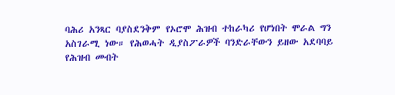ባሕሪ አንጻር ባያስደንቅም የኦሮሞ ሕዝብ ተከራካሪ የሆነበት ሞራል ግን አስገራሚ ነው። የሕወሓት ዲያስፖራዎች ባንድራቸውን ይዘው አደባባይ የሕዝብ መብት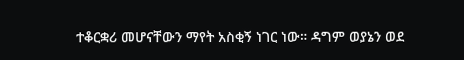ተቆርቋሪ መሆናቸውን ማየት አስቂኝ ነገር ነው። ዳግም ወያኔን ወደ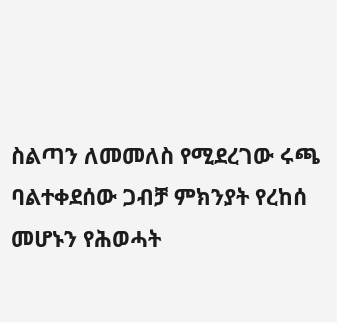ስልጣን ለመመለስ የሚደረገው ሩጫ ባልተቀደሰው ጋብቻ ምክንያት የረከሰ መሆኑን የሕወሓት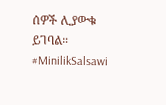ሰዎች ሊያውቁ ይገባል። #MinilikSalsawi